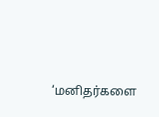‘மனிதர்களை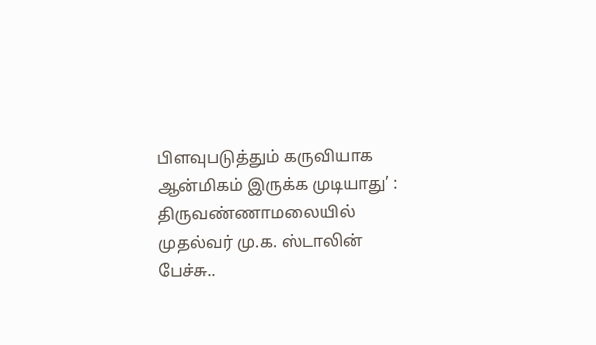பிளவுபடுத்தும் கருவியாக ஆன்மிகம் இருக்க முடியாது’ : திருவண்ணாமலையில் முதல்வர் மு.க. ஸ்டாலின் பேச்சு..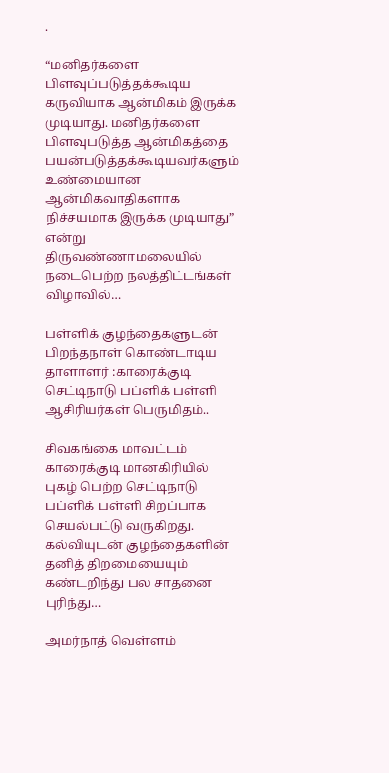.

“மனிதர்களை பிளவுப்படுத்தக்கூடிய கருவியாக ஆன்மிகம் இருக்க முடியாது. மனிதர்களை பிளவுபடுத்த ஆன்மிகத்தை பயன்படுத்தக்கூடியவர்களும் உண்மையான ஆன்மிகவாதிகளாக நிச்சயமாக இருக்க முடியாது” என்று திருவண்ணாமலையில் நடைபெற்ற நலத்திட்டங்கள் விழாவில்…

பள்ளிக் குழந்தைகளுடன் பிறந்தநாள் கொண்டாடிய தாளாளர் :காரைக்குடி செட்டிநாடு பப்ளிக் பள்ளி ஆசிரியர்கள் பெருமிதம்..

சிவகங்கை மாவட்டம் காரைக்குடி மானகிரியில் புகழ் பெற்ற செட்டிநாடு பப்ளிக் பள்ளி சிறப்பாக செயல்பட்டு வருகிறது. கல்வியுடன் குழந்தைகளின் தனித் திறமையையும் கண்டறிந்து பல சாதனை புரிந்து…

அமர்நாத் வெள்ளம்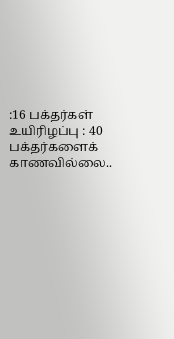:16 பக்தர்கள் உயிரிழப்பு : 40 பக்தர்களைக் காணவில்லை..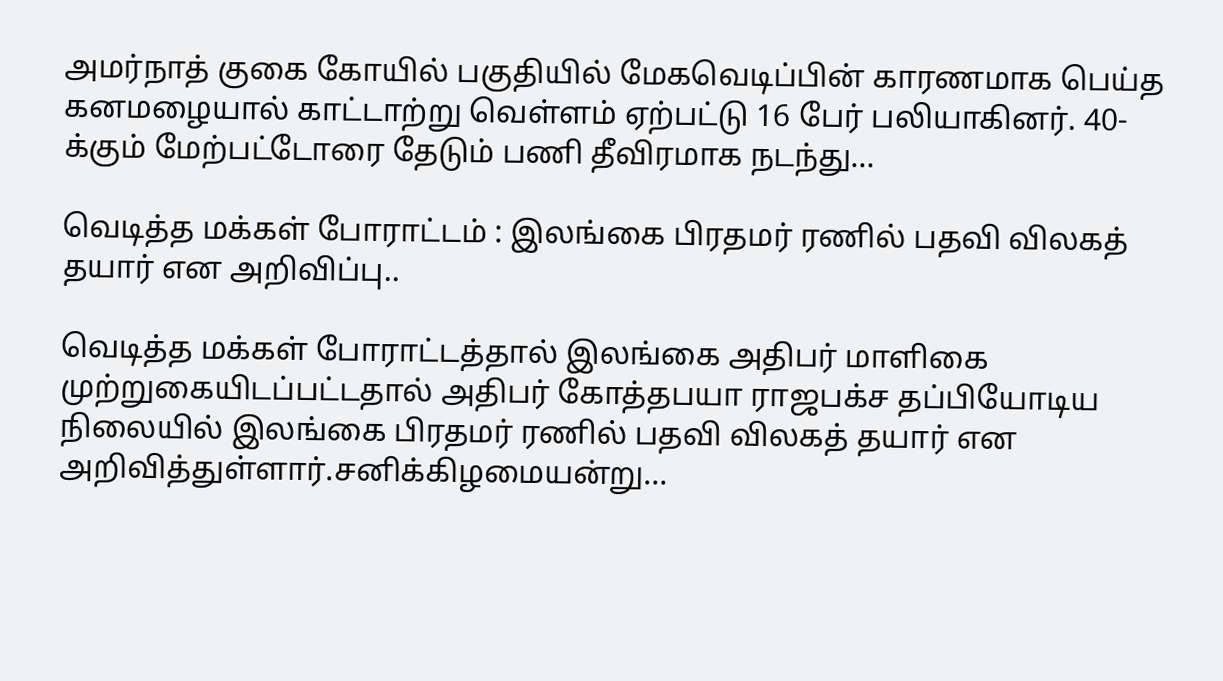அமர்நாத் குகை கோயில் பகுதியில் மேகவெடிப்பின் காரணமாக பெய்த கனமழையால் காட்டாற்று வெள்ளம் ஏற்பட்டு 16 பேர் பலியாகினர். 40-க்கும் மேற்பட்டோரை தேடும் பணி தீவிரமாக நடந்து…

வெடித்த மக்கள் போராட்டம் : இலங்கை பிரதமர் ரணில் பதவி விலகத் தயார் என அறிவிப்பு..

வெடித்த மக்கள் போராட்டத்தால் இலங்கை அதிபர் மாளிகை முற்றுகையிடப்பட்டதால் அதிபர் கோத்தபயா ராஜபக்ச தப்பியோடிய நிலையில் இலங்கை பிரதமர் ரணில் பதவி விலகத் தயார் என அறிவித்துள்ளார்.சனிக்கிழமையன்று…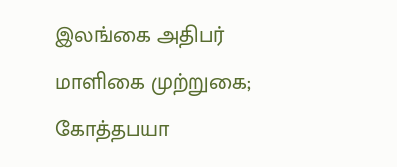இலங்கை அதிபர் மாளிகை முற்றுகை; கோத்தபயா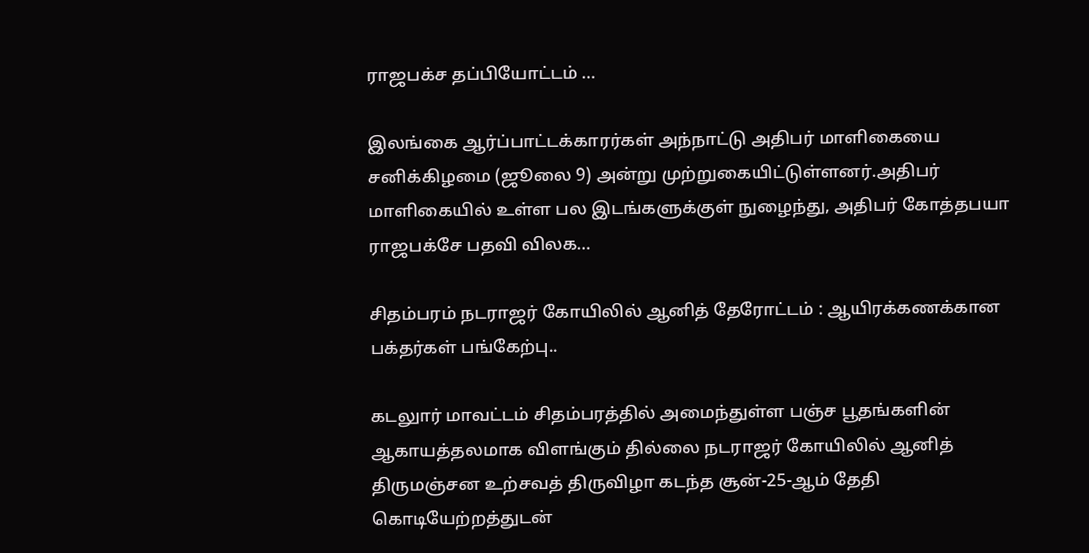ராஜபக்ச தப்பியோட்டம் …

இலங்கை ஆர்ப்பாட்டக்காரர்கள் அந்நாட்டு அதிபர் மாளிகையை சனிக்கிழமை (ஜூலை 9) அன்று முற்றுகையிட்டுள்ளனர்.அதிபர் மாளிகையில் உள்ள பல இடங்களுக்குள் நுழைந்து, அதிபர் கோத்தபயா ராஜபக்சே பதவி விலக…

சிதம்பரம் நடராஜர் கோயிலில் ஆனித் தேரோட்டம் : ஆயிரக்கணக்கான பக்தர்கள் பங்கேற்பு..

கடலுார் மாவட்டம் சிதம்பரத்தில் அமைந்துள்ள பஞ்ச பூதங்களின் ஆகாயத்தலமாக விளங்கும் தில்லை நடராஜர் கோயிலில் ஆனித் திருமஞ்சன உற்சவத் திருவிழா கடந்த சூன்-25-ஆம் தேதி கொடியேற்றத்துடன்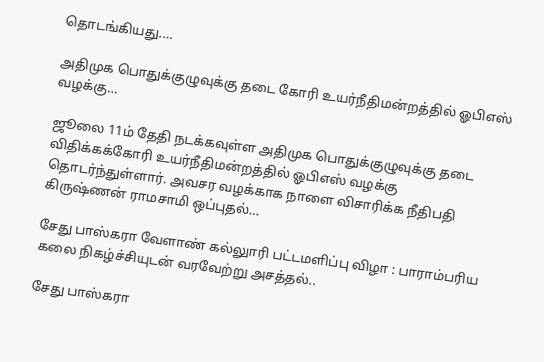தொடங்கியது.…

அதிமுக பொதுக்குழுவுக்கு தடை கோரி உயர்நீதிமன்றத்தில் ஓபிஎஸ் வழக்கு…

ஜூலை 11ம் தேதி நடக்கவுள்ள அதிமுக பொதுக்குழுவுக்கு தடை விதிக்கக்கோரி உயர்நீதிமன்றத்தில் ஓபிஎஸ் வழக்கு தொடர்ந்துள்ளார். அவசர வழக்காக நாளை விசாரிக்க நீதிபதி கிருஷ்ணன் ராமசாமி ஒப்புதல்…

சேது பாஸ்கரா வேளாண் கல்லுாரி பட்டமளிப்பு விழா : பாராம்பரிய கலை நிகழ்ச்சியுடன் வரவேற்று அசத்தல்..

சேது பாஸ்கரா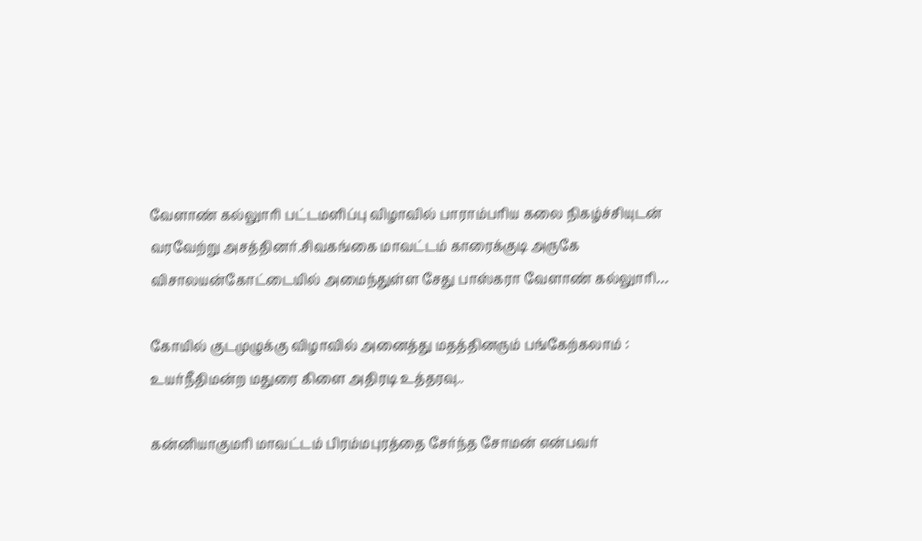வேளாண் கல்லுாரி பட்டமளிப்பு விழாவில் பாராம்பரிய கலை நிகழ்ச்சியுடன் வரவேற்று அசத்தினர்.சிவகங்கை மாவட்டம் காரைக்குடி அருகே விசாலயன்கோட்டையில் அமைந்துள்ள சேது பாஸ்கரா வேளாண் கல்லுாரி…

கோயில் குடமுழுக்கு விழாவில் அனைத்து மதத்தினரும் பங்கேற்கலாம் : உயர்நீதிமன்ற மதுரை கிளை அதிரடி உத்தரவு..

கன்னியாகுமரி மாவட்டம் பிரம்மபுரத்தை சேர்ந்த சோமன் என்பவர்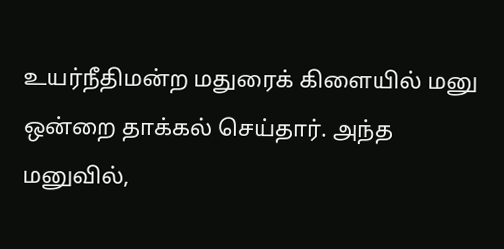உயர்நீதிமன்ற மதுரைக் கிளையில் மனு ஒன்றை தாக்கல் செய்தார். அந்த மனுவில்,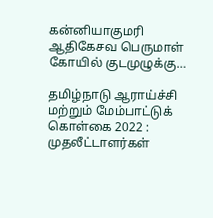கன்னியாகுமரி ஆதிகேசவ பெருமாள் கோயில் குடமுழுக்கு…

தமிழ்நாடு ஆராய்ச்சி மற்றும் மேம்பாட்டுக் கொள்கை 2022 : முதலீட்டாளர்கள்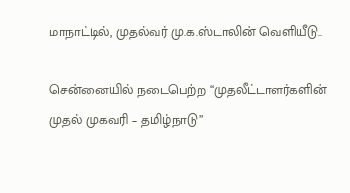மாநாட்டில், முதல்வர் மு.க.ஸ்டாலின் வெளியீடு..

சென்னையில் நடைபெற்ற “முதலீட்டாளர்களின் முதல் முகவரி – தமிழ்நாடு”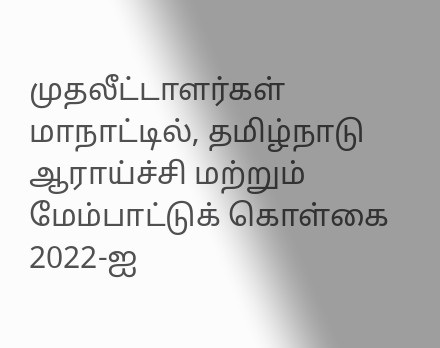முதலீட்டாளர்கள் மாநாட்டில், தமிழ்நாடு ஆராய்ச்சி மற்றும் மேம்பாட்டுக் கொள்கை 2022-ஐ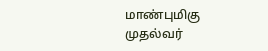மாண்புமிகு முதல்வர்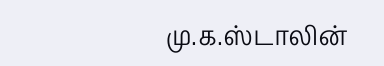மு.க.ஸ்டாலின்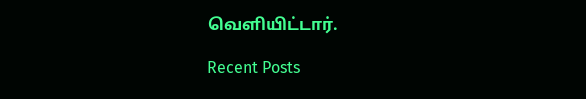வெளியிட்டார்.

Recent Posts